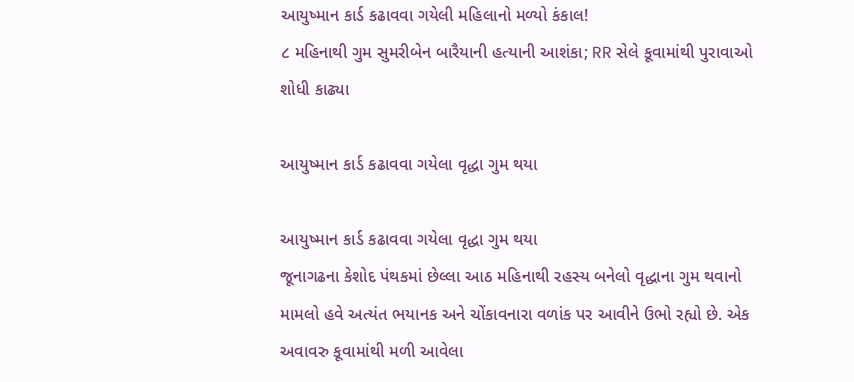આયુષ્માન કાર્ડ કઢાવવા ગયેલી મહિલાનો મળ્યો કંકાલ!
૮ મહિનાથી ગુમ સુમરીબેન બારૈયાની હત્યાની આશંકા; RR સેલે કૂવામાંથી પુરાવાઓ શોધી કાઢ્યા

આયુષ્માન કાર્ડ કઢાવવા ગયેલા વૃદ્ધા ગુમ થયા

આયુષ્માન કાર્ડ કઢાવવા ગયેલા વૃદ્ધા ગુમ થયા
જૂનાગઢના કેશોદ પંથકમાં છેલ્લા આઠ મહિનાથી રહસ્ય બનેલો વૃદ્ધાના ગુમ થવાનો મામલો હવે અત્યંત ભયાનક અને ચોંકાવનારા વળાંક પર આવીને ઉભો રહ્યો છે. એક અવાવરુ કૂવામાંથી મળી આવેલા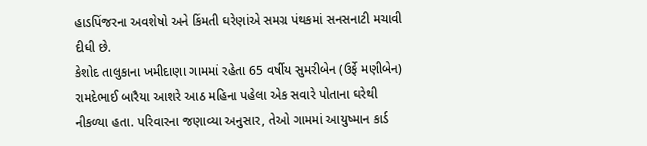હાડપિંજરના અવશેષો અને કિંમતી ઘરેણાંએ સમગ્ર પંથકમાં સનસનાટી મચાવી દીધી છે.
કેશોદ તાલુકાના ખમીદાણા ગામમાં રહેતા 65 વર્ષીય સુમરીબેન (ઉર્ફે મણીબેન) રામદેભાઈ બારૈયા આશરે આઠ મહિના પહેલા એક સવારે પોતાના ઘરેથી નીકળ્યા હતા. પરિવારના જણાવ્યા અનુસાર, તેઓ ગામમાં આયુષ્માન કાર્ડ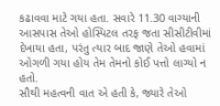કઢાવવા માટે ગયા હતા. સવારે 11.30 વાગ્યાની આસપાસ તેઓ હોસ્પિટલ તરફ જતા સીસીટીવીમાં દેખાયા હતા, પરંતુ ત્યાર બાદ જાણે તેઓ હવામાં ઓગળી ગયા હોય તેમ તેમનો કોઈ પત્તો લાગ્યો ન હતો.
સૌથી મહત્વની વાત એ હતી કે, જ્યારે તેઓ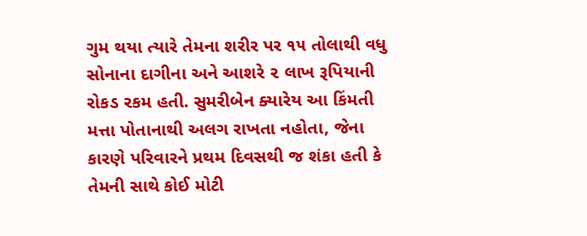ગુમ થયા ત્યારે તેમના શરીર પર ૧૫ તોલાથી વધુ સોનાના દાગીના અને આશરે ૨ લાખ રૂપિયાની રોકડ રકમ હતી. સુમરીબેન ક્યારેય આ કિંમતી મત્તા પોતાનાથી અલગ રાખતા નહોતા, જેના કારણે પરિવારને પ્રથમ દિવસથી જ શંકા હતી કે તેમની સાથે કોઈ મોટી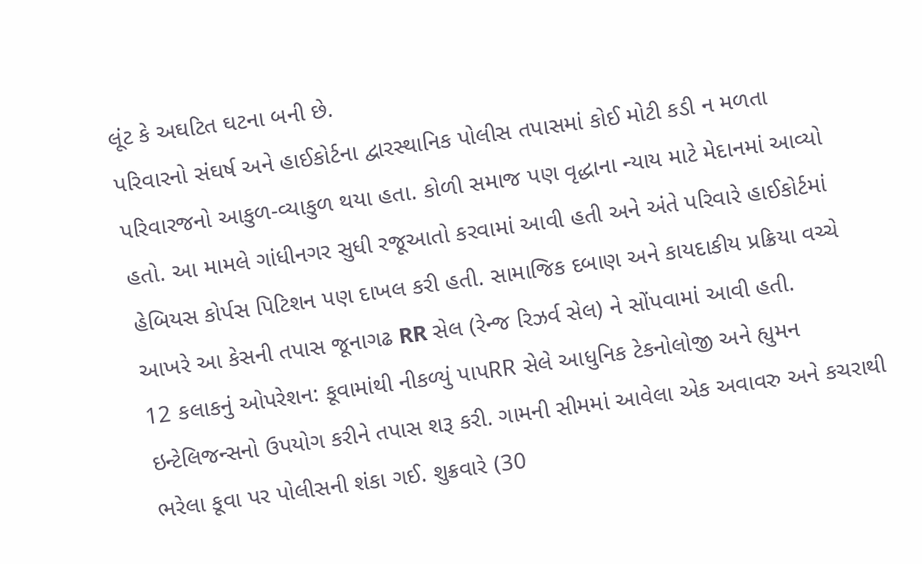લૂંટ કે અઘટિત ઘટના બની છે.
પરિવારનો સંઘર્ષ અને હાઈકોર્ટના દ્વારસ્થાનિક પોલીસ તપાસમાં કોઈ મોટી કડી ન મળતા પરિવારજનો આકુળ-વ્યાકુળ થયા હતા. કોળી સમાજ પણ વૃદ્ધાના ન્યાય માટે મેદાનમાં આવ્યો હતો. આ મામલે ગાંધીનગર સુધી રજૂઆતો કરવામાં આવી હતી અને અંતે પરિવારે હાઈકોર્ટમાં હેબિયસ કોર્પસ પિટિશન પણ દાખલ કરી હતી. સામાજિક દબાણ અને કાયદાકીય પ્રક્રિયા વચ્ચે આખરે આ કેસની તપાસ જૂનાગઢ RR સેલ (રેન્જ રિઝર્વ સેલ) ને સોંપવામાં આવી હતી.
12 કલાકનું ઓપરેશન: કૂવામાંથી નીકળ્યું પાપRR સેલે આધુનિક ટેકનોલોજી અને હ્યુમન ઇન્ટેલિજન્સનો ઉપયોગ કરીને તપાસ શરૂ કરી. ગામની સીમમાં આવેલા એક અવાવરુ અને કચરાથી ભરેલા કૂવા પર પોલીસની શંકા ગઈ. શુક્રવારે (30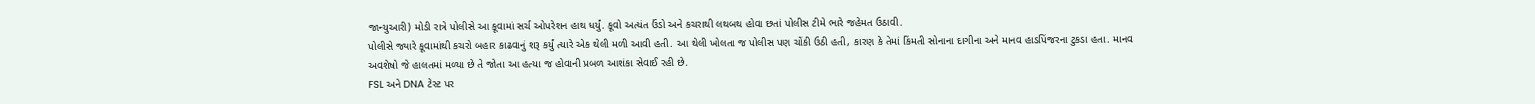જાન્યુઆરી) મોડી રાત્રે પોલીસે આ કૂવામાં સર્ચ ઓપરેશન હાથ ધર્યું. કૂવો અત્યંત ઉંડો અને કચરાથી લથબથ હોવા છતાં પોલીસ ટીમે ભારે જહેમત ઉઠાવી.
પોલીસે જ્યારે કૂવામાંથી કચરો બહાર કાઢવાનું શરૂ કર્યું ત્યારે એક થેલી મળી આવી હતી. આ થેલી ખોલતા જ પોલીસ પણ ચોંકી ઉઠી હતી, કારણ કે તેમાં કિંમતી સોનાના દાગીના અને માનવ હાડપિંજરના ટુકડા હતા. માનવ અવશેષો જે હાલતમાં મળ્યા છે તે જોતા આ હત્યા જ હોવાની પ્રબળ આશંકા સેવાઈ રહી છે.
FSL અને DNA ટેસ્ટ પર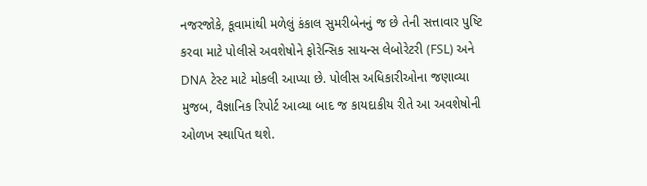નજરજોકે, કૂવામાંથી મળેલું કંકાલ સુમરીબેનનું જ છે તેની સત્તાવાર પુષ્ટિ કરવા માટે પોલીસે અવશેષોને ફોરેન્સિક સાયન્સ લેબોરેટરી (FSL) અને DNA ટેસ્ટ માટે મોકલી આપ્યા છે. પોલીસ અધિકારીઓના જણાવ્યા મુજબ, વૈજ્ઞાનિક રિપોર્ટ આવ્યા બાદ જ કાયદાકીય રીતે આ અવશેષોની ઓળખ સ્થાપિત થશે.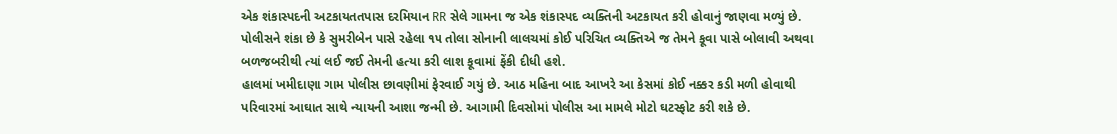એક શંકાસ્પદની અટકાયતતપાસ દરમિયાન RR સેલે ગામના જ એક શંકાસ્પદ વ્યક્તિની અટકાયત કરી હોવાનું જાણવા મળ્યું છે. પોલીસને શંકા છે કે સુમરીબેન પાસે રહેલા ૧૫ તોલા સોનાની લાલચમાં કોઈ પરિચિત વ્યક્તિએ જ તેમને કૂવા પાસે બોલાવી અથવા બળજબરીથી ત્યાં લઈ જઈ તેમની હત્યા કરી લાશ કૂવામાં ફેંકી દીધી હશે.
હાલમાં ખમીદાણા ગામ પોલીસ છાવણીમાં ફેરવાઈ ગયું છે. આઠ મહિના બાદ આખરે આ કેસમાં કોઈ નક્કર કડી મળી હોવાથી પરિવારમાં આઘાત સાથે ન્યાયની આશા જન્મી છે. આગામી દિવસોમાં પોલીસ આ મામલે મોટો ઘટસ્ફોટ કરી શકે છે.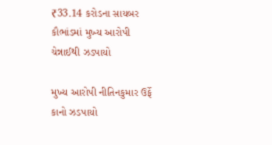₹33.14 કરોડના સાયબર કૌભાંડમાં મુખ્ય આરોપી ચેન્નાઈથી ઝડપાયો

મુખ્ય આરોપી નીતિનકુમાર ઉર્ફે કાનો ઝડપાયો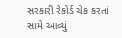સરકારી રેકોર્ડ ચેક કરતાં સામે આવ્યું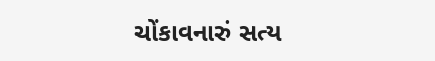ચોંકાવનારું સત્ય